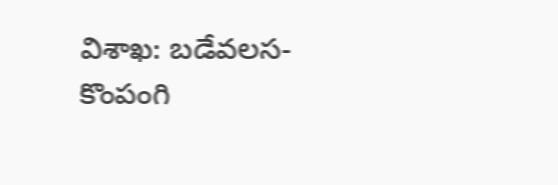విశాఖ: బడేవలస-కొంపంగి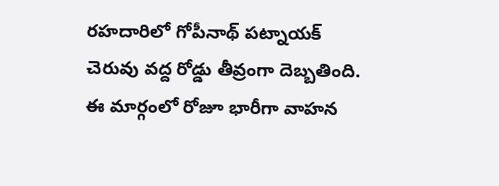రహదారిలో గోపీనాథ్ పట్నాయక్ చెరువు వద్ద రోడ్డు తీవ్రంగా దెబ్బతింది. ఈ మార్గంలో రోజూ భారీగా వాహన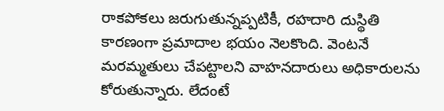రాకపోకలు జరుగుతున్నప్పటికీ, రహదారి దుస్థితి కారణంగా ప్రమాదాల భయం నెలకొంది. వెంటనే మరమ్మతులు చేపట్టాలని వాహనదారులు అధికారులను కోరుతున్నారు. లేదంటే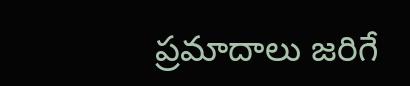ప్రమాదాలు జరిగే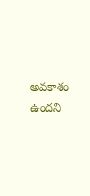అవకాశం ఉందని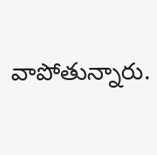వాపోతున్నారు.